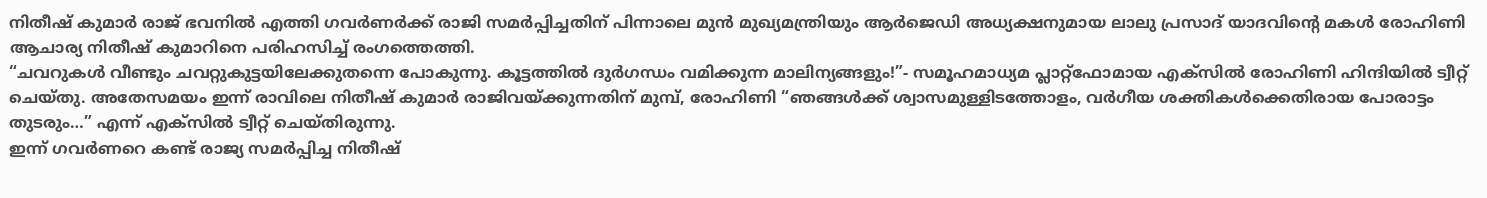നിതീഷ് കുമാർ രാജ് ഭവനിൽ എത്തി ഗവർണർക്ക് രാജി സമർപ്പിച്ചതിന് പിന്നാലെ മുൻ മുഖ്യമന്ത്രിയും ആർജെഡി അധ്യക്ഷനുമായ ലാലു പ്രസാദ് യാദവിൻ്റെ മകൾ രോഹിണി ആചാര്യ നിതീഷ് കുമാറിനെ പരിഹസിച്ച് രംഗത്തെത്തി.
“ചവറുകൾ വീണ്ടും ചവറ്റുകുട്ടയിലേക്കുതന്നെ പോകുന്നു. കൂട്ടത്തിൽ ദുർഗന്ധം വമിക്കുന്ന മാലിന്യങ്ങളും!”- സമൂഹമാധ്യമ പ്ലാറ്റ്ഫോമായ എക്സിൽ രോഹിണി ഹിന്ദിയിൽ ട്വീറ്റ് ചെയ്തു. അതേസമയം ഇന്ന് രാവിലെ നിതീഷ് കുമാർ രാജിവയ്ക്കുന്നതിന് മുമ്പ്, രോഹിണി “ഞങ്ങൾക്ക് ശ്വാസമുള്ളിടത്തോളം, വർഗീയ ശക്തികൾക്കെതിരായ പോരാട്ടം തുടരും…” എന്ന് എക്സിൽ ട്വീറ്റ് ചെയ്തിരുന്നു.
ഇന്ന് ഗവർണറെ കണ്ട് രാജ്യ സമർപ്പിച്ച നിതീഷ്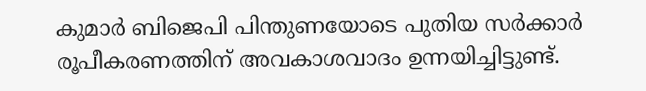കുമാർ ബിജെപി പിന്തുണയോടെ പുതിയ സർക്കാർ രൂപീകരണത്തിന് അവകാശവാദം ഉന്നയിച്ചിട്ടുണ്ട്.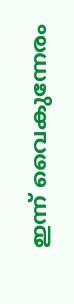ഇന്ന് വൈകുന്നേരം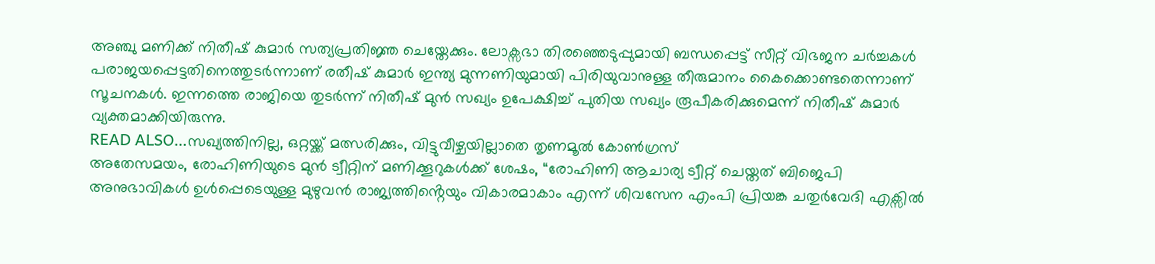അഞ്ചു മണിക്ക് നിതീഷ് കുമാർ സത്യപ്രതിജ്ഞ ചെയ്തേക്കും. ലോക്സഭാ തിരഞ്ഞെടുപ്പുമായി ബന്ധപ്പെട്ട് സീറ്റ് വിഭജന ചർച്ചകൾ പരാജയപ്പെട്ടതിനെത്തുടർന്നാണ് രതീഷ് കുമാർ ഇന്ത്യ മുന്നണിയുമായി പിരിയുവാനുള്ള തീരുമാനം കൈക്കൊണ്ടതെന്നാണ് സൂചനകൾ. ഇന്നത്തെ രാജിയെ തുടർന്ന് നിതീഷ് മുൻ സഖ്യം ഉപേക്ഷിച്ച് പുതിയ സഖ്യം രൂപീകരിക്കുമെന്ന് നിതീഷ് കുമാർ വ്യക്തമാക്കിയിരുന്നു.
READ ALSO…സഖ്യത്തിനില്ല, ഒറ്റയ്ക്ക് മത്സരിക്കും, വിട്ടുവീഴ്ചയില്ലാതെ തൃണമൂൽ കോൺഗ്രസ്
അതേസമയം, രോഹിണിയുടെ മുൻ ട്വീറ്റിന് മണിക്കൂറുകൾക്ക് ശേഷം, “രോഹിണി ആചാര്യ ട്വീറ്റ് ചെയ്തത് ബിജെപി അനുഭാവികൾ ഉൾപ്പെടെയുള്ള മുഴുവൻ രാജ്യത്തിൻ്റെയും വികാരമാകാം എന്ന് ശിവസേന എംപി പ്രിയങ്ക ചതുർവേദി എക്സിൽ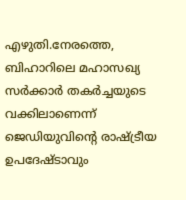എഴുതി.നേരത്തെ, ബിഹാറിലെ മഹാസഖ്യ സർക്കാർ തകർച്ചയുടെ വക്കിലാണെന്ന് ജെഡിയുവിൻ്റെ രാഷ്ട്രീയ ഉപദേഷ്ടാവും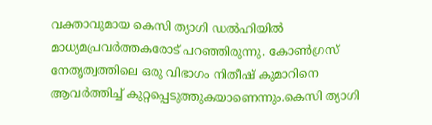വക്താവുമായ കെസി ത്യാഗി ഡൽഹിയിൽ മാധ്യമപ്രവർത്തകരോട് പറഞ്ഞിരുന്നു. കോൺഗ്രസ് നേതൃത്വത്തിലെ ഒരു വിഭാഗം നിതീഷ് കുമാറിനെ ആവർത്തിച്ച് കുറ്റപ്പെടുത്തുകയാണെന്നും.കെസി ത്യാഗി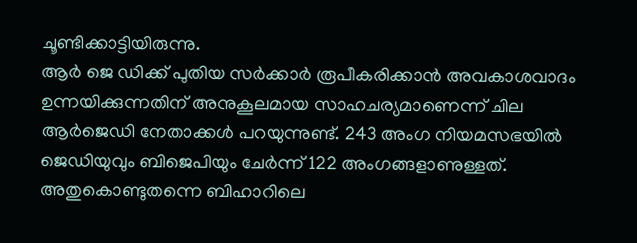ചൂണ്ടിക്കാട്ടിയിരുന്നു.
ആർ ജെ ഡിക്ക് പുതിയ സർക്കാർ രൂപീകരിക്കാൻ അവകാശവാദം ഉന്നയിക്കുന്നതിന് അനുകൂലമായ സാഹചര്യമാണെന്ന് ചില ആർജെഡി നേതാക്കൾ പറയുന്നുണ്ട്. 243 അംഗ നിയമസഭയിൽ ജെഡിയുവും ബിജെപിയും ചേർന്ന് 122 അംഗങ്ങളാണുള്ളത്. അതുകൊണ്ടുതന്നെ ബിഹാറിലെ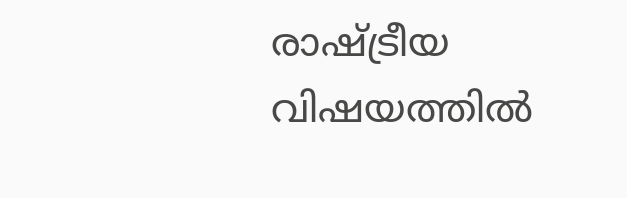രാഷ്ട്രീയ വിഷയത്തിൽ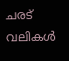ചരട് വലികൾ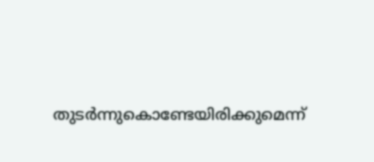തുടർന്നുകൊണ്ടേയിരിക്കുമെന്ന്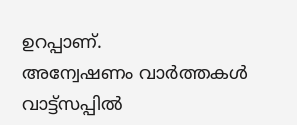ഉറപ്പാണ്.
അന്വേഷണം വാർത്തകൾ വാട്ട്സപ്പിൽ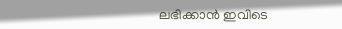ലഭിക്കാൻ ഇവിടെ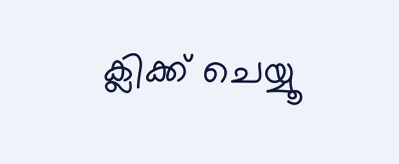ക്ലിക്ക് ചെയ്യൂ